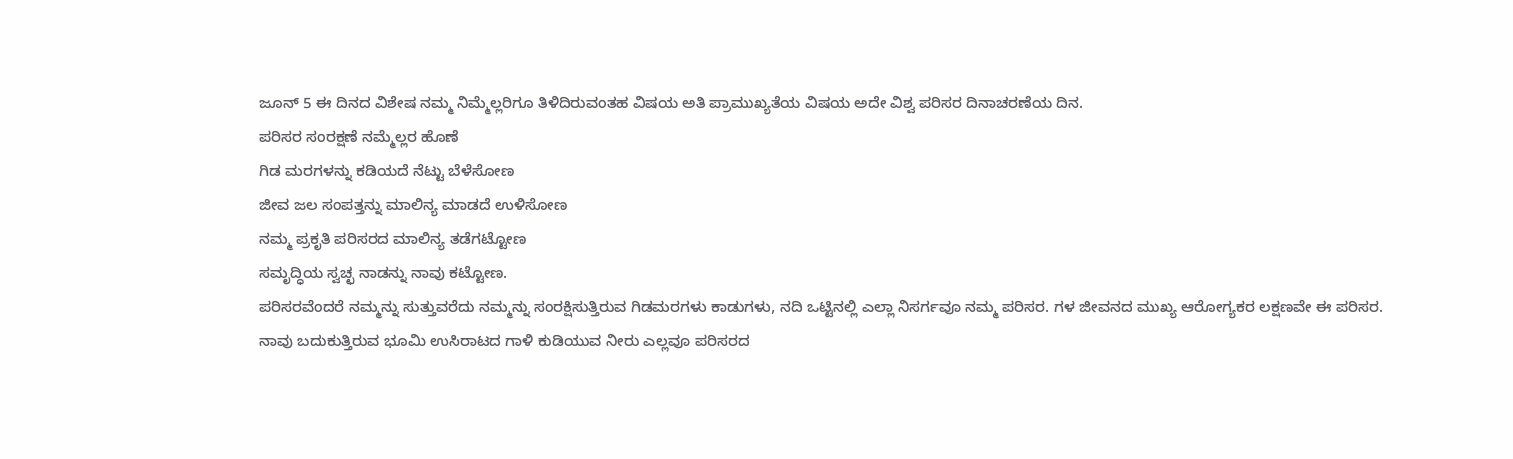ಜೂನ್ 5 ಈ ದಿನದ ವಿಶೇಷ ನಮ್ಮ ನಿಮ್ಮೆಲ್ಲರಿಗೂ ತಿಳಿದಿರುವಂತಹ ವಿಷಯ ಅತಿ ಪ್ರಾಮುಖ್ಯತೆಯ ವಿಷಯ ಅದೇ ವಿಶ್ವ ಪರಿಸರ ದಿನಾಚರಣೆಯ ದಿನ.
ಪರಿಸರ ಸಂರಕ್ಷಣೆ ನಮ್ಮೆಲ್ಲರ ಹೊಣೆ
ಗಿಡ ಮರಗಳನ್ನು ಕಡಿಯದೆ ನೆಟ್ಟು ಬೆಳೆಸೋಣ
ಜೀವ ಜಲ ಸಂಪತ್ತನ್ನು ಮಾಲಿನ್ಯ ಮಾಡದೆ ಉಳಿಸೋಣ
ನಮ್ಮ ಪ್ರಕೃತಿ ಪರಿಸರದ ಮಾಲಿನ್ಯ ತಡೆಗಟ್ಟೋಣ
ಸಮೃದ್ಧಿಯ ಸ್ವಚ್ಛ ನಾಡನ್ನು ನಾವು ಕಟ್ಟೋಣ.
ಪರಿಸರವೆಂದರೆ ನಮ್ಮನ್ನು ಸುತ್ತುವರೆದು ನಮ್ಮನ್ನು ಸಂರಕ್ಷಿಸುತ್ತಿರುವ ಗಿಡಮರಗಳು ಕಾಡುಗಳು, ನದಿ ಒಟ್ಟಿನಲ್ಲಿ ಎಲ್ಲಾ ನಿಸರ್ಗವೂ ನಮ್ಮ ಪರಿಸರ. ಗಳ ಜೀವನದ ಮುಖ್ಯ ಆರೋಗ್ಯಕರ ಲಕ್ಷಣವೇ ಈ ಪರಿಸರ. ನಾವು ಬದುಕುತ್ತಿರುವ ಭೂಮಿ ಉಸಿರಾಟದ ಗಾಳಿ ಕುಡಿಯುವ ನೀರು ಎಲ್ಲವೂ ಪರಿಸರದ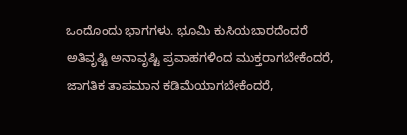ಒಂದೊಂದು ಭಾಗಗಳು. ಭೂಮಿ ಕುಸಿಯಬಾರದೆಂದರೆ ಅತಿವೃಷ್ಟಿ ಅನಾವೃಷ್ಟಿ ಪ್ರವಾಹಗಳಿಂದ ಮುಕ್ತರಾಗಬೇಕೆಂದರೆ, ಜಾಗತಿಕ ತಾಪಮಾನ ಕಡಿಮೆಯಾಗಬೇಕೆಂದರೆ,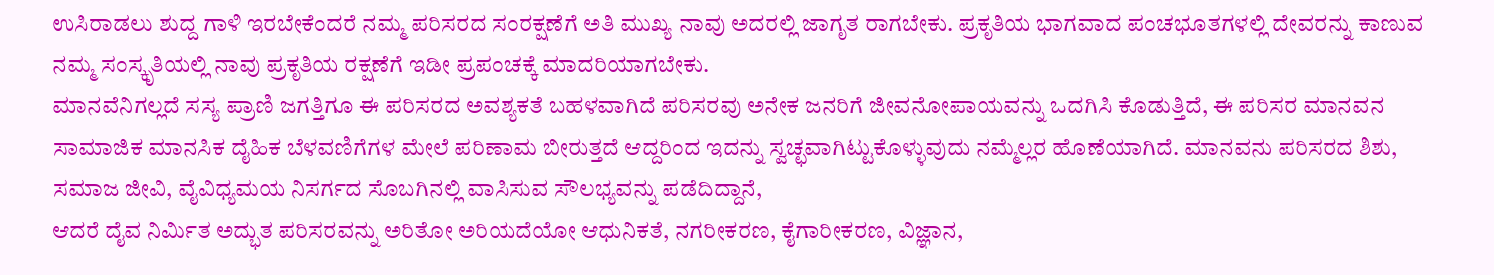ಉಸಿರಾಡಲು ಶುದ್ದ ಗಾಳಿ ಇರಬೇಕೆಂದರೆ ನಮ್ಮ ಪರಿಸರದ ಸಂರಕ್ಷಣೆಗೆ ಅತಿ ಮುಖ್ಯ ನಾವು ಅದರಲ್ಲಿ ಜಾಗೃತ ರಾಗಬೇಕು. ಪ್ರಕೃತಿಯ ಭಾಗವಾದ ಪಂಚಭೂತಗಳಲ್ಲಿ ದೇವರನ್ನು ಕಾಣುವ ನಮ್ಮ ಸಂಸ್ಕೃತಿಯಲ್ಲಿ ನಾವು ಪ್ರಕೃತಿಯ ರಕ್ಷಣೆಗೆ ಇಡೀ ಪ್ರಪಂಚಕ್ಕೆ ಮಾದರಿಯಾಗಬೇಕು.
ಮಾನವೆನಿಗಲ್ಲದೆ ಸಸ್ಯ ಪ್ರಾಣಿ ಜಗತ್ತಿಗೂ ಈ ಪರಿಸರದ ಅವಶ್ಯಕತೆ ಬಹಳವಾಗಿದೆ ಪರಿಸರವು ಅನೇಕ ಜನರಿಗೆ ಜೀವನೋಪಾಯವನ್ನು ಒದಗಿಸಿ ಕೊಡುತ್ತಿದೆ, ಈ ಪರಿಸರ ಮಾನವನ ಸಾಮಾಜಿಕ ಮಾನಸಿಕ ದೈಹಿಕ ಬೆಳವಣಿಗೆಗಳ ಮೇಲೆ ಪರಿಣಾಮ ಬೀರುತ್ತದೆ ಆದ್ದರಿಂದ ಇದನ್ನು ಸ್ವಚ್ಛವಾಗಿಟ್ಟುಕೊಳ್ಳುವುದು ನಮ್ಮೆಲ್ಲರ ಹೊಣೆಯಾಗಿದೆ. ಮಾನವನು ಪರಿಸರದ ಶಿಶು, ಸಮಾಜ ಜೀವಿ, ವೈವಿಧ್ಯಮಯ ನಿಸರ್ಗದ ಸೊಬಗಿನಲ್ಲಿ ವಾಸಿಸುವ ಸೌಲಭ್ಯವನ್ನು ಪಡೆದಿದ್ದಾನೆ,
ಆದರೆ ದೈವ ನಿರ್ಮಿತ ಅದ್ಭುತ ಪರಿಸರವನ್ನು ಅರಿತೋ ಅರಿಯದೆಯೋ ಆಧುನಿಕತೆ, ನಗರೀಕರಣ, ಕೈಗಾರೀಕರಣ, ವಿಜ್ಞಾನ,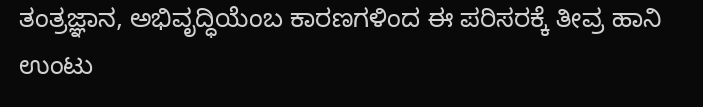ತಂತ್ರಜ್ಞಾನ, ಅಭಿವೃದ್ಧಿಯೆಂಬ ಕಾರಣಗಳಿಂದ ಈ ಪರಿಸರಕ್ಕೆ ತೀವ್ರ ಹಾನಿ ಉಂಟು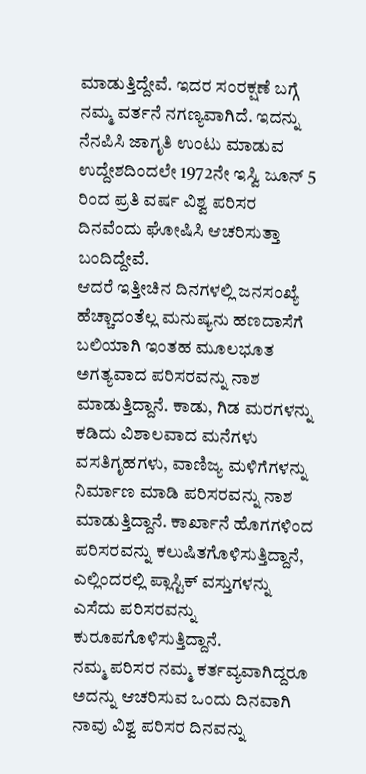ಮಾಡುತ್ತಿದ್ದೇವೆ. ಇದರ ಸಂರಕ್ಷಣೆ ಬಗ್ಗೆ ನಮ್ಮ ವರ್ತನೆ ನಗಣ್ಯವಾಗಿದೆ. ಇದನ್ನು ನೆನಪಿಸಿ ಜಾಗೃತಿ ಉಂಟು ಮಾಡುವ ಉದ್ದೇಶದಿಂದಲೇ 1972ನೇ ಇಸ್ವಿ ಜೂನ್ 5 ರಿಂದ ಪ್ರತಿ ವರ್ಷ ವಿಶ್ವ ಪರಿಸರ ದಿನವೆಂದು ಘೋಷಿಸಿ ಆಚರಿಸುತ್ತಾ ಬಂದಿದ್ದೇವೆ.
ಆದರೆ ಇತ್ತೀಚಿನ ದಿನಗಳಲ್ಲಿ ಜನಸಂಖ್ಯೆ ಹೆಚ್ಚಾದಂತೆಲ್ಲ ಮನುಷ್ಯನು ಹಣದಾಸೆಗೆ ಬಲಿಯಾಗಿ ಇಂತಹ ಮೂಲಭೂತ ಅಗತ್ಯವಾದ ಪರಿಸರವನ್ನು ನಾಶ ಮಾಡುತ್ತಿದ್ದಾನೆ. ಕಾಡು, ಗಿಡ ಮರಗಳನ್ನು ಕಡಿದು ವಿಶಾಲವಾದ ಮನೆಗಳು ವಸತಿಗೃಹಗಳು, ವಾಣಿಜ್ಯ ಮಳಿಗೆಗಳನ್ನು ನಿರ್ಮಾಣ ಮಾಡಿ ಪರಿಸರವನ್ನು ನಾಶ ಮಾಡುತ್ತಿದ್ದಾನೆ. ಕಾರ್ಖಾನೆ ಹೊಗಗಳಿಂದ ಪರಿಸರವನ್ನು ಕಲುಷಿತಗೊಳಿಸುತ್ತಿದ್ದಾನೆ, ಎಲ್ಲಿಂದರಲ್ಲಿ ಪ್ಲಾಸ್ಟಿಕ್ ವಸ್ತುಗಳನ್ನು ಎಸೆದು ಪರಿಸರವನ್ನು ಕುರೂಪಗೊಳಿಸುತ್ತಿದ್ದಾನೆ.
ನಮ್ಮ ಪರಿಸರ ನಮ್ಮ ಕರ್ತವ್ಯವಾಗಿದ್ದರೂ ಅದನ್ನು ಆಚರಿಸುವ ಒಂದು ದಿನವಾಗಿ ನಾವು ವಿಶ್ವ ಪರಿಸರ ದಿನವನ್ನು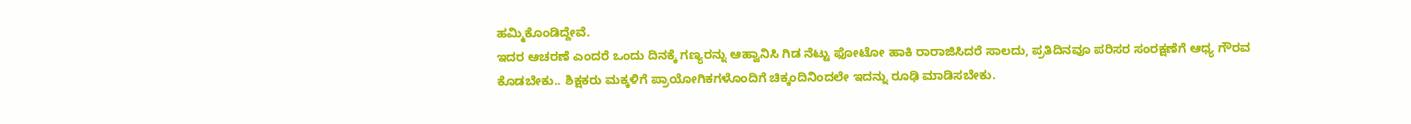ಹಮ್ಮಿಕೊಂಡಿದ್ದೇವೆ.
ಇದರ ಆಚರಣೆ ಎಂದರೆ ಒಂದು ದಿನಕ್ಕೆ ಗಣ್ಯರನ್ನು ಆಹ್ವಾನಿಸಿ ಗಿಡ ನೆಟ್ಟು ಫೋಟೋ ಹಾಕಿ ರಾರಾಜಿಸಿದರೆ ಸಾಲದು, ಪ್ರತಿದಿನವೂ ಪರಿಸರ ಸಂರಕ್ಷಣೆಗೆ ಆಧ್ಯ ಗೌರವ ಕೊಡಬೇಕು.. ಶಿಕ್ಷಕರು ಮಕ್ಕಳಿಗೆ ಪ್ರಾಯೋಗಿಕಗಳೊಂದಿಗೆ ಚಿಕ್ಕಂದಿನಿಂದಲೇ ಇದನ್ನು ರೂಢಿ ಮಾಡಿಸಬೇಕು.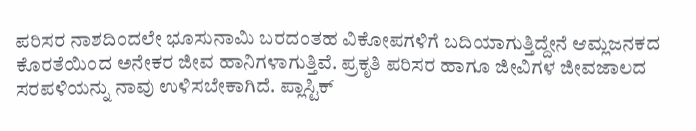ಪರಿಸರ ನಾಶದಿಂದಲೇ ಭೂಸುನಾಮಿ ಬರದಂತಹ ವಿಕೋಪಗಳಿಗೆ ಬದಿಯಾಗುತ್ತಿದ್ದೇನೆ ಆಮ್ಲಜನಕದ ಕೊರತೆಯಿಂದ ಅನೇಕರ ಜೀವ ಹಾನಿಗಳಾಗುತ್ತಿವೆ. ಪ್ರಕೃತಿ ಪರಿಸರ ಹಾಗೂ ಜೀವಿಗಳ ಜೀವಜಾಲದ ಸರಪಳಿಯನ್ನು ನಾವು ಉಳಿಸಬೇಕಾಗಿದೆ. ಪ್ಲಾಸ್ಟಿಕ್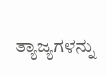ತ್ಯಾಜ್ಯಗಳನ್ನು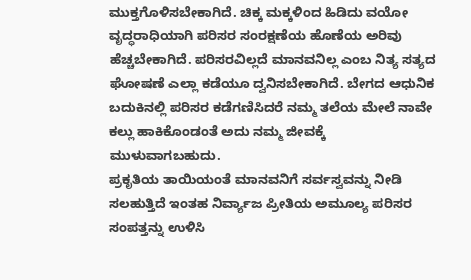ಮುಕ್ತಗೊಳಿಸಬೇಕಾಗಿದೆ. ಚಿಕ್ಕ ಮಕ್ಕಳಿಂದ ಹಿಡಿದು ವಯೋ ವೃದ್ಧರಾಧಿಯಾಗಿ ಪರಿಸರ ಸಂರಕ್ಷಣೆಯ ಹೊಣೆಯ ಅರಿವು ಹೆಚ್ಚಬೇಕಾಗಿದೆ. ಪರಿಸರವಿಲ್ಲದೆ ಮಾನವನಿಲ್ಲ ಎಂಬ ನಿತ್ಯ ಸತ್ಯದ ಘೋಷಣೆ ಎಲ್ಲಾ ಕಡೆಯೂ ದ್ವನಿಸಬೇಕಾಗಿದೆ. ಬೇಗದ ಆಧುನಿಕ ಬದುಕಿನಲ್ಲಿ ಪರಿಸರ ಕಡೆಗಣಿಸಿದರೆ ನಮ್ಮ ತಲೆಯ ಮೇಲೆ ನಾವೇ ಕಲ್ಲು ಹಾಕಿಕೊಂಡಂತೆ ಅದು ನಮ್ಮ ಜೀವಕ್ಕೆ ಮುಳುವಾಗಬಹುದು.
ಪ್ರಕೃತಿಯ ತಾಯಿಯಂತೆ ಮಾನವನಿಗೆ ಸರ್ವಸ್ವವನ್ನು ನೀಡಿ ಸಲಹುತ್ತಿದೆ ಇಂತಹ ನಿರ್ವ್ಯಾಜ ಪ್ರೀತಿಯ ಅಮೂಲ್ಯ ಪರಿಸರ ಸಂಪತ್ತನ್ನು ಉಳಿಸಿ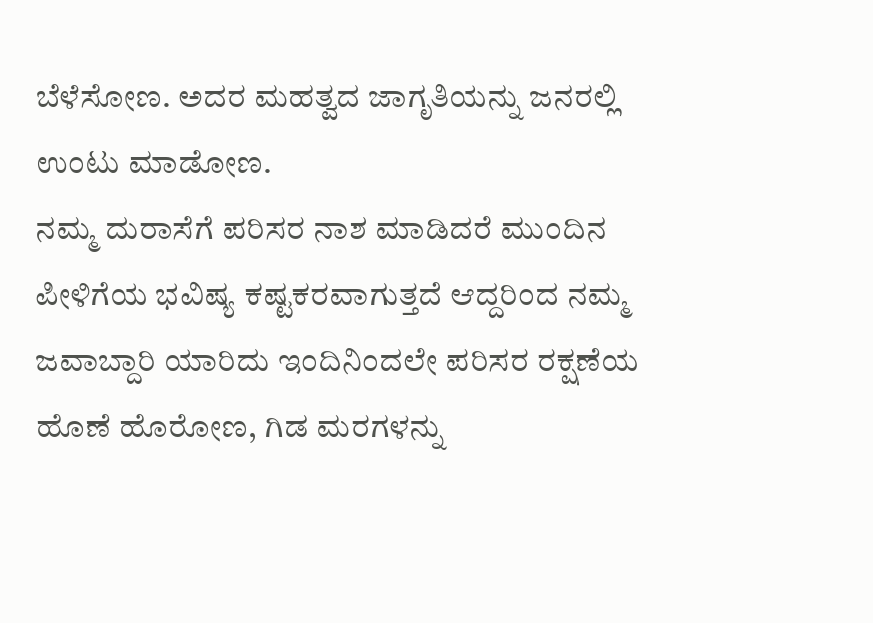ಬೆಳೆಸೋಣ. ಅದರ ಮಹತ್ವದ ಜಾಗೃತಿಯನ್ನು ಜನರಲ್ಲಿ ಉಂಟು ಮಾಡೋಣ.
ನಮ್ಮ ದುರಾಸೆಗೆ ಪರಿಸರ ನಾಶ ಮಾಡಿದರೆ ಮುಂದಿನ ಪೀಳಿಗೆಯ ಭವಿಷ್ಯ ಕಷ್ಟಕರವಾಗುತ್ತದೆ ಆದ್ದರಿಂದ ನಮ್ಮ ಜವಾಬ್ದಾರಿ ಯಾರಿದು ಇಂದಿನಿಂದಲೇ ಪರಿಸರ ರಕ್ಷಣೆಯ ಹೊಣೆ ಹೊರೋಣ, ಗಿಡ ಮರಗಳನ್ನು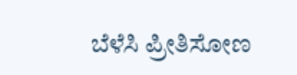ಬೆಳೆಸಿ ಪ್ರೀತಿಸೋಣ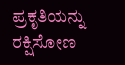ಪ್ರಕೃತಿಯನ್ನು ರಕ್ಷಿಸೋಣ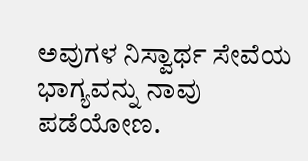ಅವುಗಳ ನಿಸ್ವಾರ್ಥ ಸೇವೆಯ ಭಾಗ್ಯವನ್ನು ನಾವು ಪಡೆಯೋಣ.